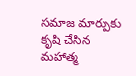సమాజ మార్పుకు కృషి చేసిన మహాత్మ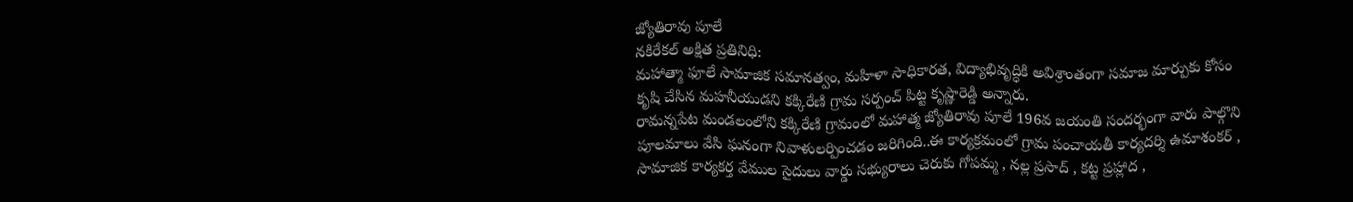జ్యోతిరావు పూలే
నకిరేకల్ అక్షిత ప్రతినిధి:
మహాత్మా ఫూలే సామాజిక సమానత్వం, మహిళా సాధికారత, విద్యాభివృద్ధికి అవిశ్రాంతంగా సమాజ మార్పుకు కోసం కృషి చేసిన మహనీయుడని కక్కిరేణి గ్రామ సర్పంచ్ పిట్ట కృష్ణారెడ్డి అన్నారు.
రామన్నపేట మండలంలోని కక్కిరేణి గ్రామంలో మహాత్మ జ్యోతిరావు పూలే 196వ జయంతి సందర్భంగా వారు పాల్గొని పూలమాలు వేసి ఘనంగా నివాళులర్పించడం జరిగింది..ఈ కార్యక్రమంలో గ్రామ పంచాయతీ కార్యదర్శి ఉమాశంకర్ , సామాజిక కార్యకర్త వేముల సైదులు వార్డు సభ్యురాలు చెరుకు గోపమ్మ , నల్ల ప్రసాద్ , కట్ట ప్రహ్లాద ,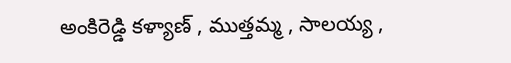అంకిరెడ్డి కళ్యాణ్ , ముత్తమ్మ , సాలయ్య ,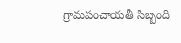గ్రామపంచాయతీ సిబ్బంది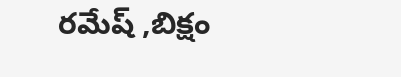రమేష్ ,బిక్షం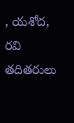, యశోద, రవి తదితరులు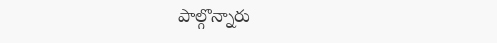పాల్గొన్నారు